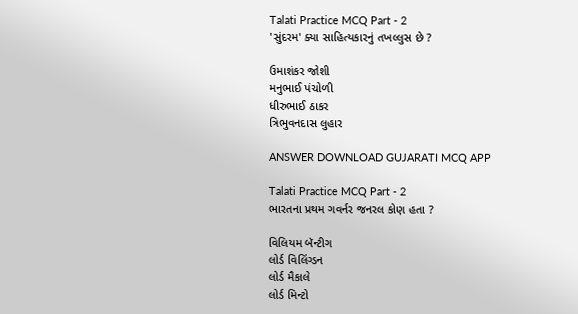Talati Practice MCQ Part - 2
'સુંદરમ' ક્યા સાહિત્યકારનું તખલ્લુસ છે ?

ઉમાશંકર જોશી
મનુભાઈ પંચોળી
ધીરુભાઈ ઠાકર
ત્રિભુવનદાસ લુહાર

ANSWER DOWNLOAD GUJARATI MCQ APP

Talati Practice MCQ Part - 2
ભારતના પ્રથમ ગવર્નર જનરલ કોણ હતા ?

વિલિયમ બૅન્ટીગ
લોર્ડ વિલિંગ્ડન
લોર્ડ મૈકાલે
લોર્ડ મિન્ટો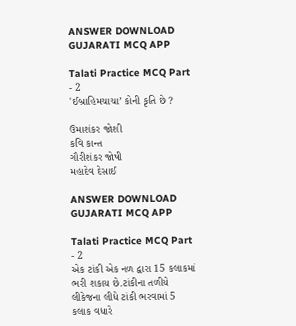ANSWER DOWNLOAD GUJARATI MCQ APP

Talati Practice MCQ Part - 2
'ઈબ્રાહિમચાચા’ કોની કૃતિ છે ?

ઉમાશંકર જોશી
કવિ કાન્ત
ગૌરીશંકર જોષી
મહાદેવ દેસાઈ

ANSWER DOWNLOAD GUJARATI MCQ APP

Talati Practice MCQ Part - 2
એક ટાંકી એક નળ દ્વારા 15 કલાકમાં ભરી શકાય છે.ટાંકીના તળીયે લીકેજના લીધે ટાંકી ભરવામાં 5 કલાક વધારે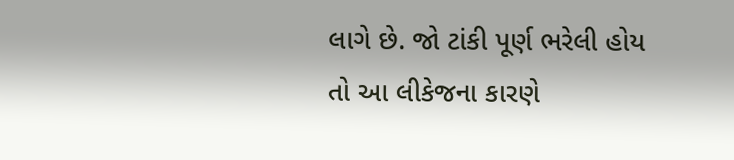લાગે છે. જો ટાંકી પૂર્ણ ભરેલી હોય તો આ લીકેજના કારણે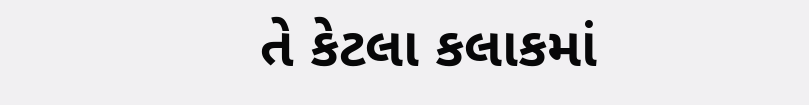તે કેટલા કલાકમાં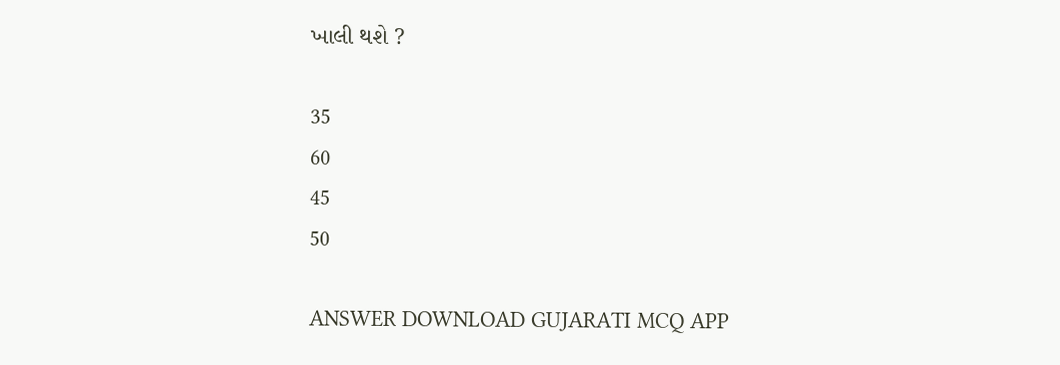ખાલી થશે ?

35
60
45
50

ANSWER DOWNLOAD GUJARATI MCQ APP